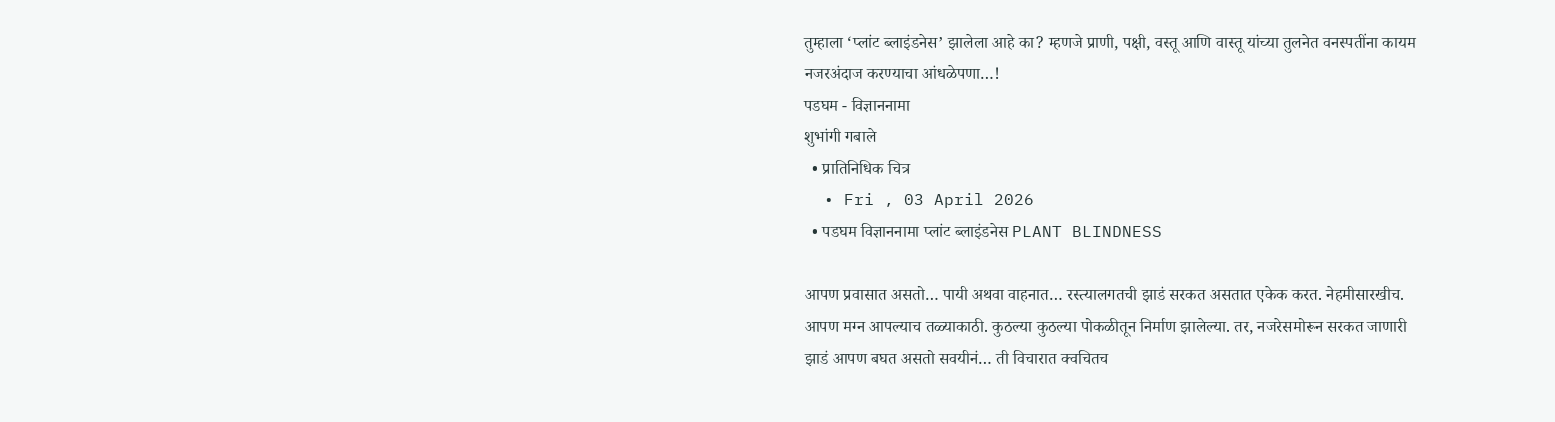तुम्हाला ‘प्लांट ब्लाइंडनेस’ झालेला आहे का? म्हणजे प्राणी, पक्षी, वस्तू आणि वास्तू यांच्या तुलनेत वनस्पतींना कायम नजरअंदाज करण्याचा आंधळेपणा…!
पडघम - विज्ञाननामा
शुभांगी गबाले
  • प्रातिनिधिक चित्र
  • Fri , 03 April 2026
  • पडघम विज्ञाननामा प्लांट ब्लाइंडनेस PLANT BLINDNESS

आपण प्रवासात असतो… पायी अथवा वाहनात… रस्त्यालगतची झाडं सरकत असतात एकेक करत. नेहमीसारखीच. आपण मग्न आपल्याच तळ्याकाठी. कुठल्या कुठल्या पोकळीतून निर्माण झालेल्या. तर, नजरेसमोरून सरकत जाणारी झाडं आपण बघत असतो सवयीनं… ती विचारात क्वचितच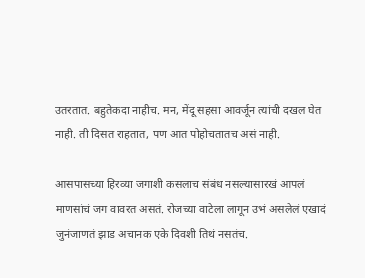उतरतात. बहुतेकदा नाहीच. मन, मेंदू सहसा आवर्जून त्यांची दखल घेत नाही. ती दिसत राहतात, पण आत पोहोचतातच असं नाही.

आसपासच्या हिरव्या जगाशी कसलाच संबंध नसल्यासारखं आपलं माणसांचं जग वावरत असतं. रोजच्या वाटेला लागून उभं असलेलं एखादं जुनंजाणतं झाड अचानक एके दिवशी तिथं नसतंच.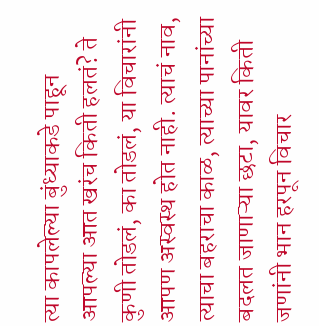त्या कापलेल्या बुंध्याकडे पाहून आपल्या आत खरंच किती हलतं? ते कुणी तोडलं, का तोडलं, या विचारांनी आपण अस्वस्थ होत नाही. त्याचं नाव, त्याचा बहराचा काळ, त्याच्या पानांच्या बदलत जाणाऱ्या छटा, यावर किती जणांनी भान हरपून विचार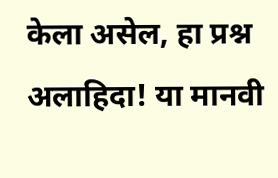केला असेल, हा प्रश्न अलाहिदा! या मानवी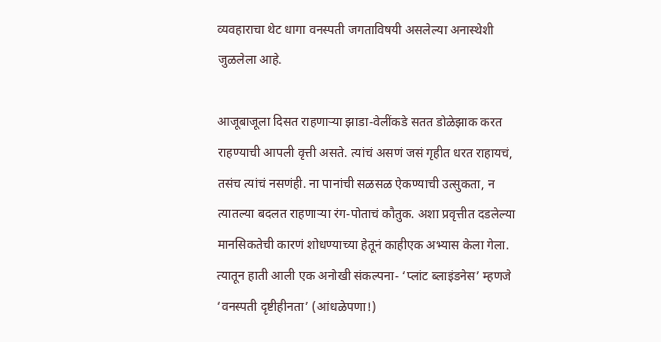व्यवहाराचा थेट धागा वनस्पती जगताविषयी असलेल्या अनास्थेशी जुळलेला आहे.

आजूबाजूला दिसत राहणाऱ्या झाडा-वेलींकडे सतत डोळेझाक करत राहण्याची आपली वृत्ती असते. त्यांचं असणं जसं गृहीत धरत राहायचं, तसंच त्यांचं नसणंही. ना पानांची सळसळ ऐकण्याची उत्सुकता, न त्यातल्या बदलत राहणाऱ्या रंग-पोताचं कौतुक. अशा प्रवृत्तीत दडलेल्या मानसिकतेची कारणं शोधण्याच्या हेतूनं काहीएक अभ्यास केला गेला. त्यातून हाती आली एक अनोखी संकल्पना- ‘प्लांट ब्लाइंडनेस’ म्हणजे ‘वनस्पती दृष्टीहीनता’ (आंधळेपणा!)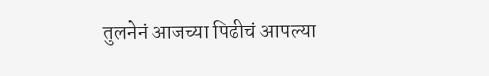तुलनेनं आजच्या पिढीचं आपल्या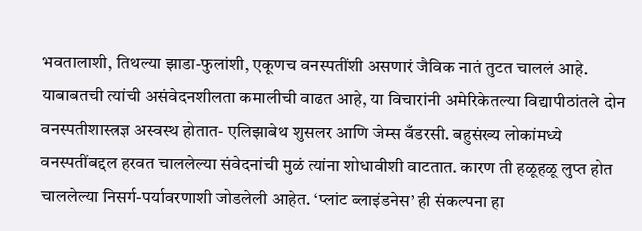भवतालाशी, तिथल्या झाडा-फुलांशी, एकूणच वनस्पतींशी असणारं जैविक नातं तुटत चाललं आहे. याबाबतची त्यांची असंवेदनशीलता कमालीची वाढत आहे, या विचारांनी अमेरिकेतल्या विद्यापीठांतले दोन वनस्पतीशास्त्रज्ञ अस्वस्थ होतात- एलिझाबेथ शुसलर आणि जेम्स वँडरसी. बहुसंख्य लोकांमध्ये वनस्पतींबद्दल हरवत चाललेल्या संवेदनांची मुळं त्यांना शोधावीशी वाटतात. कारण ती हळूहळू लुप्त होत चाललेल्या निसर्ग-पर्यावरणाशी जोडलेली आहेत. ‘प्लांट ब्लाइंडनेस’ ही संकल्पना हा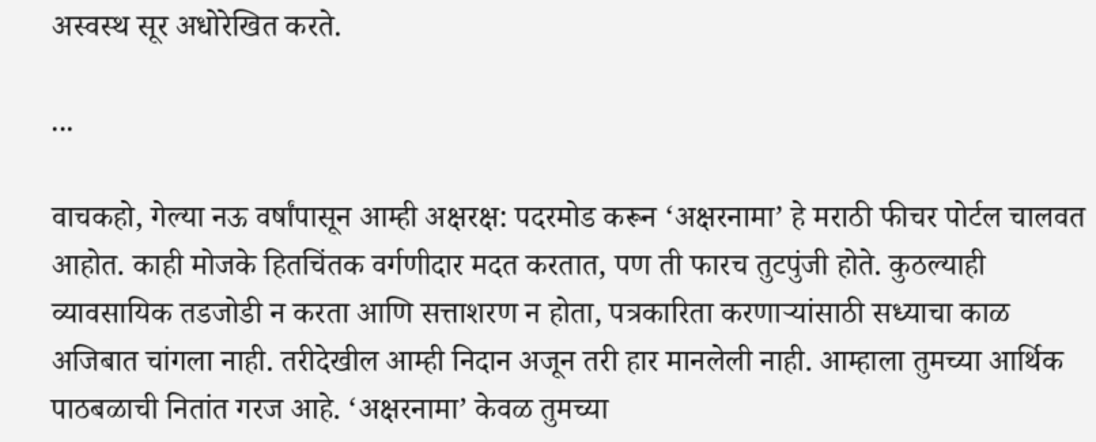अस्वस्थ सूर अधोरेखित करते.

...

वाचकहो, गेल्या नऊ वर्षांपासून आम्ही अक्षरक्ष: पदरमोड करून ‘अक्षरनामा’ हे मराठी फीचर पोर्टल चालवत आहोत. काही मोजके हितचिंतक वर्गणीदार मदत करतात, पण ती फारच तुटपुंजी होते. कुठल्याही व्यावसायिक तडजोडी न करता आणि सत्ताशरण न होता, पत्रकारिता करणाऱ्यांसाठी सध्याचा काळ अजिबात चांगला नाही. तरीदेखील आम्ही निदान अजून तरी हार मानलेली नाही. आम्हाला तुमच्या आर्थिक पाठबळाची नितांत गरज आहे. ‘अक्षरनामा’ केवळ तुमच्या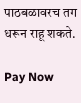पाठबळावरच तग धरून राहू शकते.

Pay Now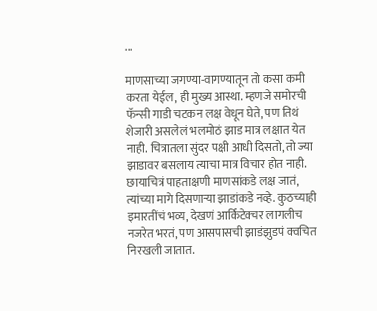...

माणसाच्या जगण्या-वागण्यातून तो कसा कमी करता येईल, ही मुख्य आस्था. म्हणजे समोरची फॅन्सी गाडी चटकन लक्ष वेधून घेते, पण तिथं शेजारी असलेलं भलमोठं झाड मात्र लक्षात येत नाही. चित्रातला सुंदर पक्षी आधी दिसतो, तो ज्या झाडावर बसलाय त्याचा मात्र विचार होत नाही. छायाचित्रं पाहताक्षणी माणसांकडे लक्ष जातं, त्यांच्या मागे दिसणाऱ्या झाडांकडे नव्हे. कुठच्याही इमारतींचं भव्य, देखणं आर्किटेक्चर लागलीच नजरेत भरतं, पण आसपासची झाडंझुडपं क्वचित निरखली जातात.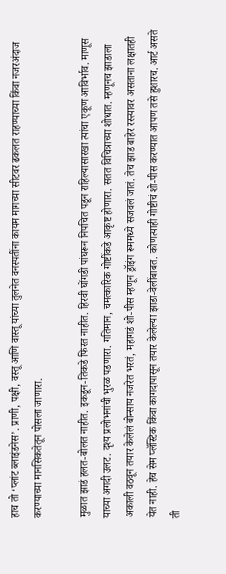हाच तो ‘प्लांट ब्लाइंडनेस’. प्राणी, पक्षी, वस्तू आणि वास्तू यांच्या तुलनेत वनस्पतींना कायम मागच्या सीटवर ढकलत राहण्याच्या किंवा नजरअंदाज करण्याच्या मानसिकतेतून पोसला जाणारा.

मुळात झाडं हलत-बोलत नाहीत. इकडून-तिकडे फिरत नाहीत. हिरवी घोंगडी पांघरून निपचित पडून राहिल्यासारखा त्यांचा एकूण आविर्भाव. माणूस याच्या अगदी उलट. दृश्य प्रलोभनांची भुरळ पडणारा. गतिमान, चमत्कारिक गोष्टींकडे आकृष्ट होणारा. सतत विचित्राच्या शोधात. म्हणूनच झाडाला अकाली वठवून तयार केलेलं बोन्साय नजरेत भरतं, महागडं शो-पीस म्हणून ड्रॉइंग रूममध्ये सजवलं जातं. तेच झाड बाहेर रस्त्यावर असताना लक्षातही येत नाही. हेच सेम प्लॅस्टिक किंवा कागदापासून तयार केलेल्या झाडा-वेलींबाबत. कोणत्याही गोष्टीचं शो-पीस करण्यात आपण तसे हुशारच. आर्ट असते ती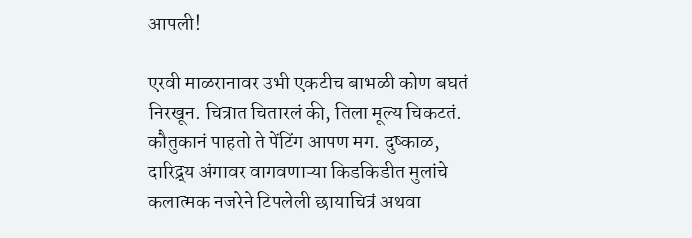आपली!

एरवी माळरानावर उभी एकटीच बाभळी कोण बघतं निरखून. चित्रात चितारलं की, तिला मूल्य चिकटतं. कौतुकानं पाहतो ते पेंटिंग आपण मग. दुष्काळ, दारिद्र्य अंगावर वागवणाऱ्या किडकिडीत मुलांचे कलात्मक नजरेने टिपलेली छायाचित्रं अथवा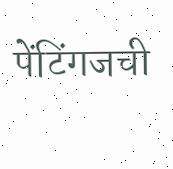पेंटिंगजची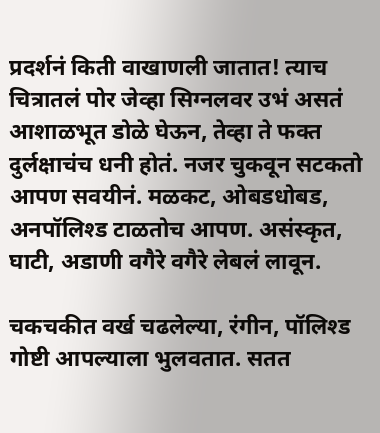प्रदर्शनं किती वाखाणली जातात! त्याच चित्रातलं पोर जेव्हा सिग्नलवर उभं असतं आशाळभूत डोळे घेऊन, तेव्हा ते फक्त दुर्लक्षाचंच धनी होतं. नजर चुकवून सटकतो आपण सवयीनं. मळकट, ओबडधोबड, अनपॉलिश्ड टाळतोच आपण. असंस्कृत, घाटी, अडाणी वगैरे वगैरे लेबलं लावून.

चकचकीत वर्ख चढलेल्या, रंगीन, पॉलिश्ड गोष्टी आपल्याला भुलवतात. सतत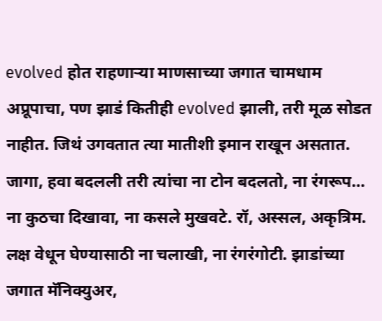evolved होत राहणाऱ्या माणसाच्या जगात चामधाम अप्रूपाचा, पण झाडं कितीही evolved झाली, तरी मूळ सोडत नाहीत. जिथं उगवतात त्या मातीशी इमान राखून असतात. जागा, हवा बदलली तरी त्यांचा ना टोन बदलतो, ना रंगरूप… ना कुठचा दिखावा, ना कसले मुखवटे. रॉ, अस्सल, अकृत्रिम. लक्ष वेधून घेण्यासाठी ना चलाखी, ना रंगरंगोटी. झाडांच्या जगात मॅनिक्युअर,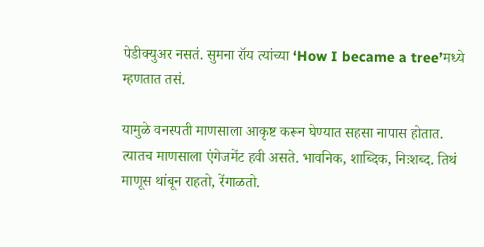पेडीक्युअर नसतं. सुमना रॉय त्यांच्या ‘How I became a tree’मध्ये म्हणतात तसं.

यामुळे वनस्पती माणसाला आकृष्ट करून घेण्यात सहसा नापास होतात. त्यातच माणसाला एंगेजमेंट हवी असते. भावनिक, शा‍ब्दिक, निःशब्द. तिथं माणूस थांबून राहतो, रेंगाळतो.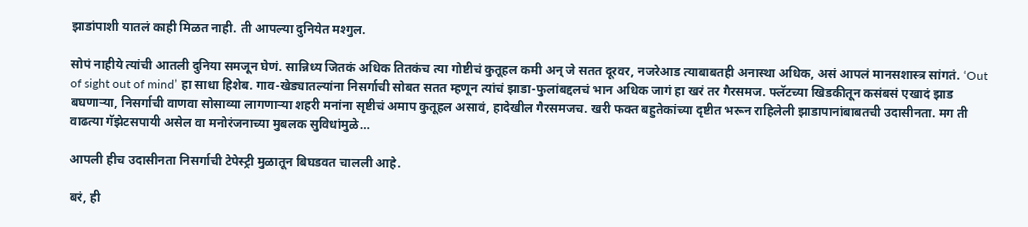झाडांपाशी यातलं काही मिळत नाही. ती आपल्या दुनियेत मश्गुल.

सोपं नाहीये त्यांची आतली दुनिया समजून घेणं. सान्निध्य जितकं अधिक तितकंच त्या गोष्टीचं कुतूहल कमी अन् जे सतत दूरवर, नजरेआड त्याबाबतही अनास्था अधिक, असं आपलं मानसशास्त्र सांगतं. ‘Out of sight out of mind’ हा साधा हिशेब. गाव-खेड्यातल्यांना निसर्गाची सोबत सतत म्हणून त्यांचं झाडा-फुलांबद्दलचं भान अधिक जागं हा खरं तर गैरसमज. फ्लॅटच्या खिडकीतून कसंबसं एखादं झाड बघणाऱ्या, निसर्गाची वाणवा सोसाव्या लागणाऱ्या शहरी मनांना सृष्टीचं अमाप कुतूहल असावं, हादेखील गैरसमजच. खरी फक्त बहुतेकांच्या दृष्टीत भरून राहिलेली झाडापानांबाबतची उदासीनता. मग ती वाढत्या गॅझेटसपायी असेल वा मनोरंजनाच्या मुबलक सुविधांमुळे…

आपली हीच उदासीनता निसर्गाची टेपेस्ट्री मुळातून बिघडवत चालली आहे.

बरं, ही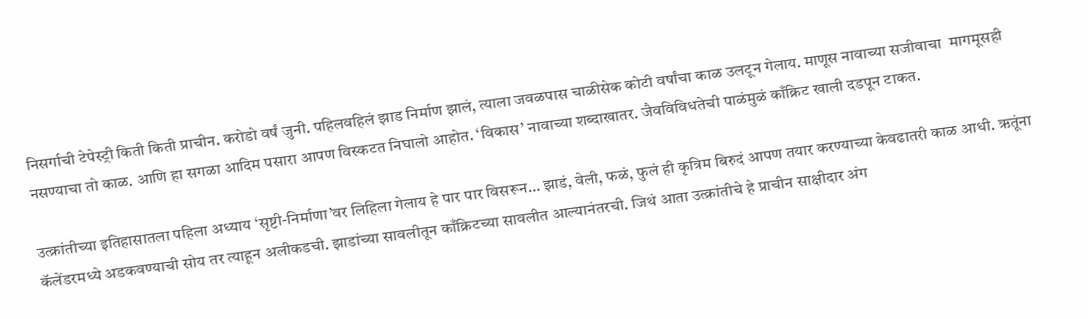निसर्गाची टेपेस्ट्री किती किती प्राचीन. करोडो वर्षं जुनी. पहिलवहिलं झाड निर्माण झालं, त्याला जवळपास चाळीसेक कोटी वर्षांचा काळ उलटून गेलाय. माणूस नावाच्या सजीवाचा  मागमूसही नसण्याचा तो काळ. आणि हा सगळा आदिम पसारा आपण विस्कटत निघालो आहोत. ‘विकास’ नावाच्या शब्दाखातर. जैवविविधतेची पाळंमुळं काँक्रिट खाली दडपून टाकत.

उत्क्रांतीच्या इतिहासातला पहिला अध्याय ‘सृष्टी-निर्माणा’वर लिहिला गेलाय हे पार पार विसरून… झाडं, वेली, फळं, फुलं ही कृत्रिम बिरुदं आपण तयार करण्याच्या केवढातरी काळ आधी. ऋतूंना कॅलेंडरमध्ये अडकवण्याची सोय तर त्याहून अलीकडची. झाडांच्या सावलीतून काँक्रिटच्या सावलीत आल्यानंतरची. जिथं आता उत्क्रांतीचे हे प्राचीन साक्षीदार अंग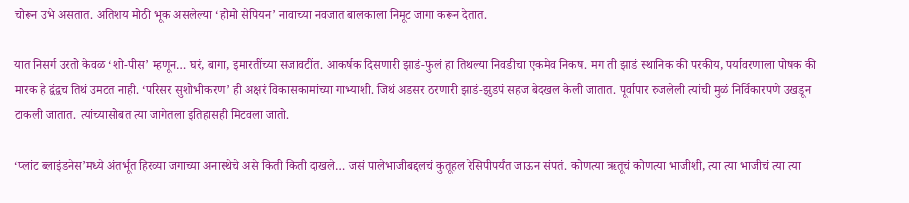चोरून उभे असतात. अतिशय मोठी भूक असलेल्या ‘होमो सेपियन’ नावाच्या नवजात बालकाला निमूट जागा करून देतात.

यात निसर्ग उरतो केवळ ‘शो-पीस’ म्हणून… घरं, बागा, इमारतींच्या सजावटींत. आकर्षक दिसणारी झाडं-फुलं हा तिथल्या निवडीचा एकमेव निकष. मग ती झाडं स्थानिक की परकीय, पर्यावरणाला पोषक की मारक हे द्वंद्वच तिथं उमटत नाही. ‘परिसर सुशोभीकरण’ ही अक्षरं विकासकामांच्या गाभ्याशी. जिथं अडसर ठरणारी झाडं-झुडपं सहज बेदखल केली जातात. पूर्वापार रुजलेली त्यांची मुळं निर्विकारपणे उखडून टाकली जातात. त्यांच्यासोबत त्या जागेतला इतिहासही मिटवला जातो.

‘प्लांट ब्लाइंडनेस’मध्ये अंतर्भूत हिरव्या जगाच्या अनास्थेचे असे किती किती दाखले… जसं पालेभाजीबद्दलचं कुतूहल रेसिपीपर्यंत जाऊन संपतं. कोणत्या ऋतूचं कोणत्या भाजीशी, त्या त्या भाजीचं त्या त्या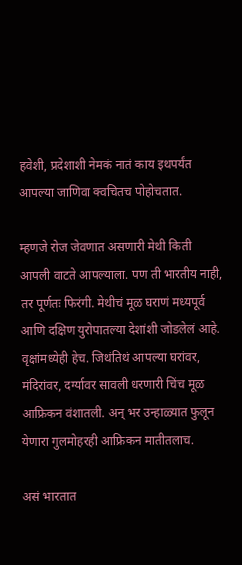हवेशी, प्रदेशाशी नेमकं नातं काय इथपर्यंत आपल्या जाणिवा क्वचितच पोहोचतात.

म्हणजे रोज जेवणात असणारी मेथी किती आपली वाटते आपल्याला. पण ती भारतीय नाही, तर पूर्णतः फिरंगी. मेथीचं मूळ घराणं मध्यपूर्व आणि दक्षिण युरोपातल्या देशांशी जोडलेलं आहे. वृक्षांमध्येही हेच. जिथंतिथं आपल्या घरांवर, मंदिरांवर, दर्ग्यावर सावली धरणारी चिंच मूळ आफ्रिकन वंशातली. अन् भर उन्हाळ्यात फुलून येणारा गुलमोहरही आफ्रिकन मातीतलाच.

असं भारतात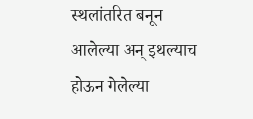स्थलांतरित बनून आलेल्या अन् इथल्याच होऊन गेलेल्या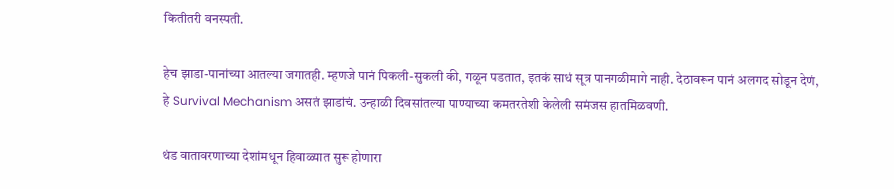कितीतरी वनस्पती.

हेच झाडा-पानांच्या आतल्या जगातही. म्हणजे पानं पिकली-सुकली की, गळून पडतात, इतकं साधं सूत्र पानगळीमागे नाही. देठावरून पानं अलगद सोडून देणं, हे Survival Mechanism असतं झाडांचं. उन्हाळी दिवसांतल्या पाण्याच्या कमतरतेशी केलेली समंजस हातमिळवणी.

थंड वातावरणाच्या देशांमधून हिवाळ्यात सुरू होणारा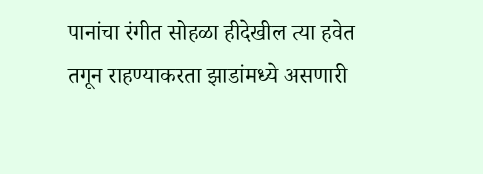पानांचा रंगीत सोहळा हीदेखील त्या हवेत तगून राहण्याकरता झाडांमध्ये असणारी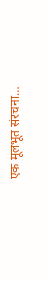एक मूलभूत संरचना…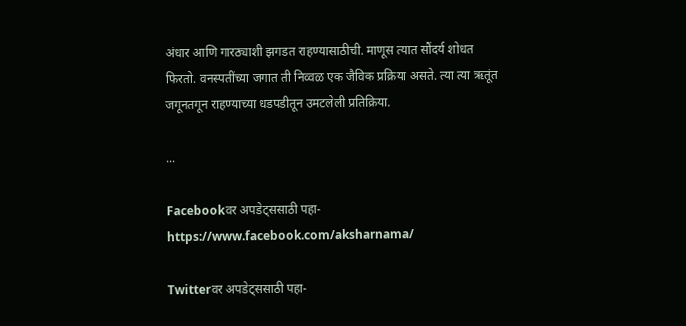अंधार आणि गारठ्याशी झगडत राहण्यासाठीची. माणूस त्यात सौंदर्य शोधत फिरतो. वनस्पतींच्या जगात ती निव्वळ एक जैविक प्रक्रिया असते. त्या त्या ऋतूंत जगूनतगून राहण्याच्या धडपडीतून उमटलेली प्रतिक्रिया.

...

Facebookवर अपडेट्ससाठी पहा- https://www.facebook.com/aksharnama/

Twitterवर अपडेट्ससाठी पहा-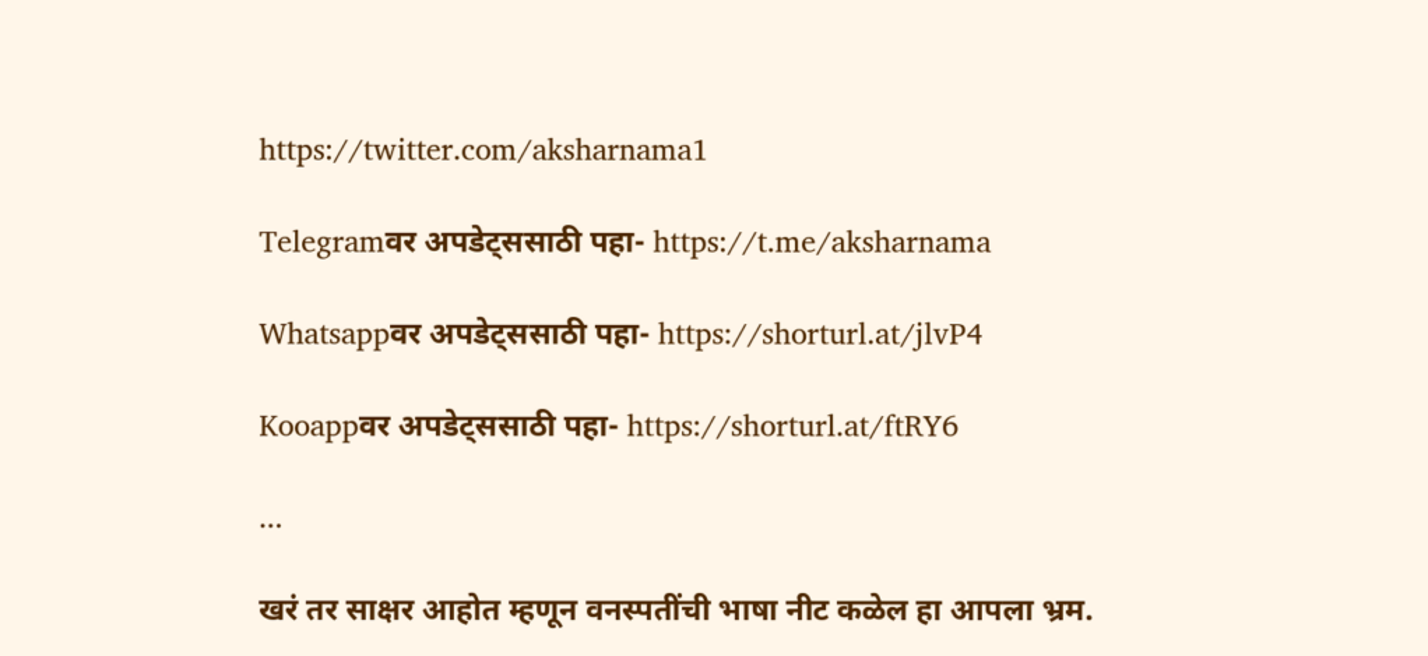https://twitter.com/aksharnama1

Telegramवर अपडेट्ससाठी पहा- https://t.me/aksharnama

Whatsappवर अपडेट्ससाठी पहा- https://shorturl.at/jlvP4

Kooappवर अपडेट्ससाठी पहा- https://shorturl.at/ftRY6

...

खरं तर साक्षर आहोत म्हणून वनस्पतींची भाषा नीट कळेल हा आपला भ्रम.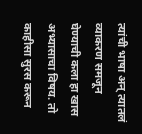त्यांची भाषा अन् त्यातलं व्याकरण समजून घेण्याची कला हा खास अभ्यासाचा विषय. तो काहीसा सुरस करून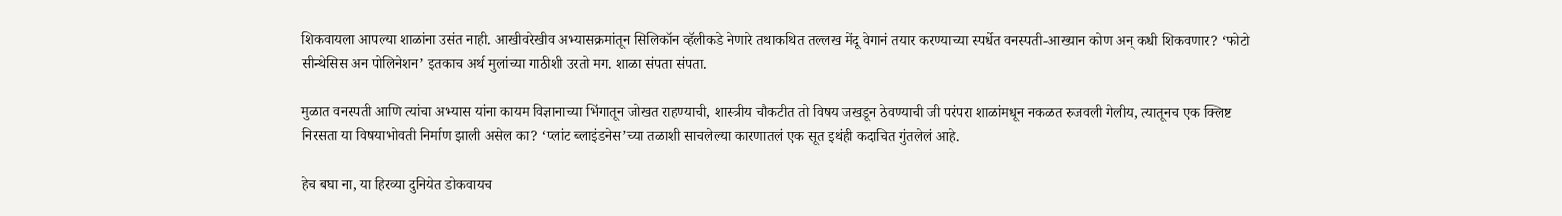शिकवायला आपल्या शाळांना उसंत नाही. आखीवरेखीव अभ्यासक्रमांतून सिलिकॉन व्हॅलीकडे नेणारे तथाकथित तल्लख मेंदू वेगानं तयार करण्याच्या स्पर्धेत वनस्पती-आख्यान कोण अन् कधी शिकवणार? ‘फोटो सीन्थेसिस अन पोलिनेशन’ इतकाच अर्थ मुलांच्या गाठीशी उरतो मग. शाळा संपता संपता.

मुळात वनस्पती आणि त्यांचा अभ्यास यांना कायम विज्ञानाच्या भिंगातून जोखत राहण्याची, शास्त्रीय चौकटीत तो विषय जखडून ठेवण्याची जी परंपरा शाळांमधून नकळत रुजवली गेलीय, त्यातूनच एक क्लिष्ट निरसता या विषयाभोवती निर्माण झाली असेल का? ‘प्लांट ब्लाइंडनेस’च्या तळाशी साचलेल्या कारणातलं एक सूत इथंही कदाचित गुंतलेलं आहे.

हेच बघा ना, या हिरव्या दुनियेत डोकवायच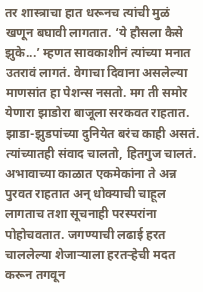तर शास्त्राचा हात धरूनच त्यांची मुळं खणून बघावी लागतात. ‘ये हौसला कैसे झुके...’ म्हणत सावकाशीनं त्यांच्या मनात उतरावं लागतं. वेगाचा दिवाना असलेल्या माणसांत हा पेशन्स नसतो. मग ती समोर येणारा झाडोरा बाजूला सरकवत राहतात. झाडा-झुडपांच्या दुनियेत बरंच काही असतं. त्यांच्यातही संवाद चालतो, हितगुज चालतं. अभावाच्या काळात एकमेकांना ते अन्न पुरवत राहतात अन् धोक्याची चाहूल लागताच तशा सूचनाही परस्परांना पोहोचवतात. जगण्याची लढाई हरत चाललेल्या शेजाऱ्याला हरतऱ्हेची मदत करून तगवून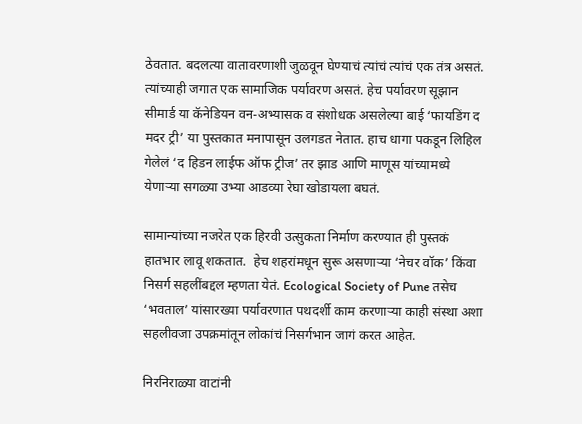ठेवतात. बदलत्या वातावरणाशी जुळवून घेण्याचं त्यांचं त्यांचं एक तंत्र असतं. त्यांच्याही जगात एक सामाजिक पर्यावरण असतं. हेच पर्यावरण सूझान सीमार्ड या कॅनेडियन वन-अभ्यासक व संशोधक असलेल्या बाई ‘फायडिंग द मदर ट्री’ या पुस्तकात मनापासून उलगडत नेतात. हाच धागा पकडून लिहिल गेलेलं ‘द हिडन लाईफ ऑफ ट्रीज’ तर झाड आणि माणूस यांच्यामध्ये येणाऱ्या सगळ्या उभ्या आडव्या रेघा खोडायला बघतं.

सामान्यांच्या नजरेत एक हिरवी उत्सुकता निर्माण करण्यात ही पुस्तकं हातभार लावू शकतात.  हेच शहरांमधून सुरू असणाऱ्या ‘नेचर वॉक’ किंवा निसर्ग सहलींबद्दल म्हणता येतं. Ecological Society of Pune तसेच ‘भवताल’ यांसारख्या पर्यावरणात पथदर्शी काम करणाऱ्या काही संस्था अशा सहलीवजा उपक्रमांतून लोकांचं निसर्गभान जागं करत आहेत.

निरनिराळ्या वाटांनी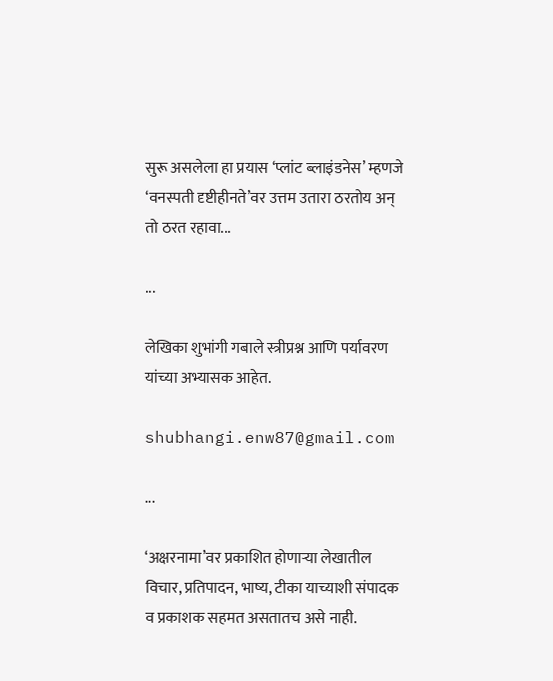सुरू असलेला हा प्रयास ‘प्लांट ब्लाइंडनेस’ म्हणजे ‘वनस्पती दृष्टीहीनते’वर उत्तम उतारा ठरतोय अन् तो ठरत रहावा...

...

लेखिका शुभांगी गबाले स्त्रीप्रश्न आणि पर्यावरण यांच्या अभ्यासक आहेत.

shubhangi.enw87@gmail.com

...

‘अक्षरनामा’वर प्रकाशित होणाऱ्या लेखातील विचार, प्रतिपादन, भाष्य, टीका याच्याशी संपादक व प्रकाशक सहमत असतातच असे नाही.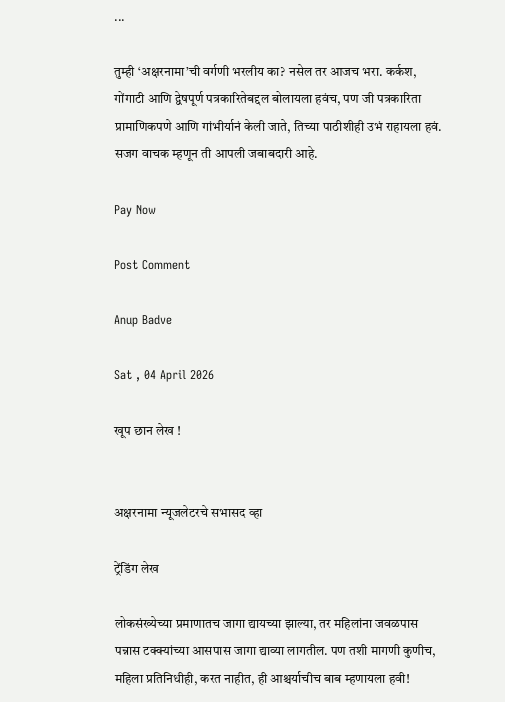...

तुम्ही ‘अक्षरनामा’ची वर्गणी भरलीय का? नसेल तर आजच भरा. कर्कश, गोंगाटी आणि द्वेषपूर्ण पत्रकारितेबद्दल बोलायला हवंच, पण जी पत्रकारिता प्रामाणिकपणे आणि गांभीर्यानं केली जाते, तिच्या पाठीशीही उभं राहायला हवं. सजग वाचक म्हणून ती आपली जबाबदारी आहे.

Pay Now

Post Comment

Anup Badve

Sat , 04 April 2026

खूप छान लेख !


अक्षरनामा न्यूजलेटरचे सभासद व्हा

ट्रेंडिंग लेख

लोकसंख्येच्या प्रमाणातच जागा द्यायच्या झाल्या, तर महिलांना जवळपास पन्नास टक्क्यांच्या आसपास जागा द्याव्या लागतील. पण तशी मागणी कुणीच, महिला प्रतिनिधीही, करत नाहीत, ही आश्चर्याचीच बाब म्हणायला हवी!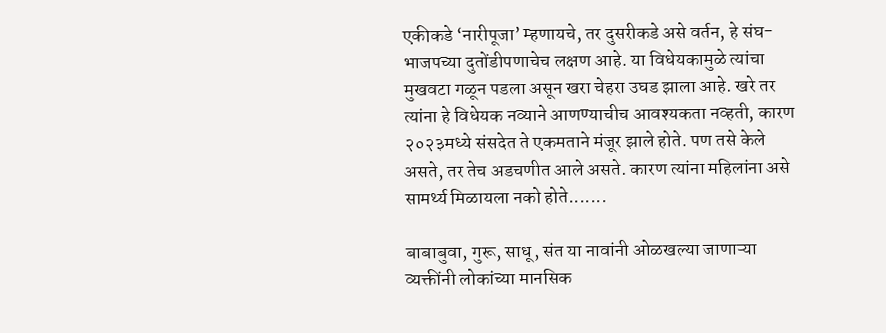एकीकडे ‘नारीपूजा’ म्हणायचे, तर दुसरीकडे असे वर्तन, हे संघ-भाजपच्या दुतोंडीपणाचेच लक्षण आहे. या विधेयकामुळे त्यांचा मुखवटा गळून पडला असून खरा चेहरा उघड झाला आहे. खरे तर त्यांना हे विधेयक नव्याने आणण्याचीच आवश्यकता नव्हती, कारण २०२३मध्ये संसदेत ते एकमताने मंजूर झाले होते. पण तसे केले असते, तर तेच अडचणीत आले असते. कारण त्यांना महिलांना असे सामर्थ्य मिळायला नको होते.......

बाबाबुवा, गुरू, साधू, संत या नावांनी ओळखल्या जाणाऱ्या व्यक्तींनी लोकांच्या मानसिक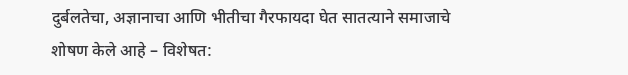दुर्बलतेचा, अज्ञानाचा आणि भीतीचा गैरफायदा घेत सातत्याने समाजाचे शोषण केले आहे – विशेषत: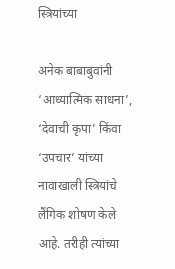स्त्रियांच्या

अनेक बाबाबुवांनी ‘आध्यात्मिक साधना’, ‘देवाची कृपा’ किंवा ‘उपचार’ यांच्या नावाखाली स्त्रियांचे लैंगिक शोषण केले आहे. तरीही त्यांच्या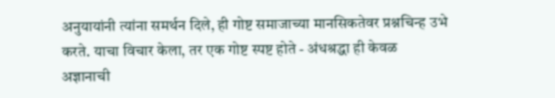अनुयायांनी त्यांना समर्थन दिले, ही गोष्ट समाजाच्या मानसिकतेवर प्रश्नचिन्ह उभे करते. याचा विचार केला, तर एक गोष्ट स्पष्ट होते - अंधश्रद्धा ही केवळ अज्ञानाची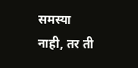समस्या नाही, तर ती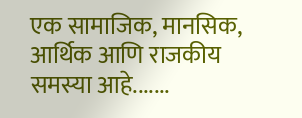एक सामाजिक, मानसिक, आर्थिक आणि राजकीय समस्या आहे.......